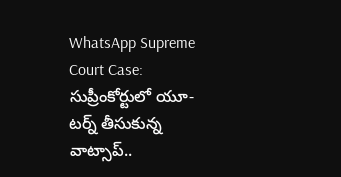WhatsApp Supreme Court Case: సుప్రీంకోర్టులో యూ-టర్న్ తీసుకున్న వాట్సాప్..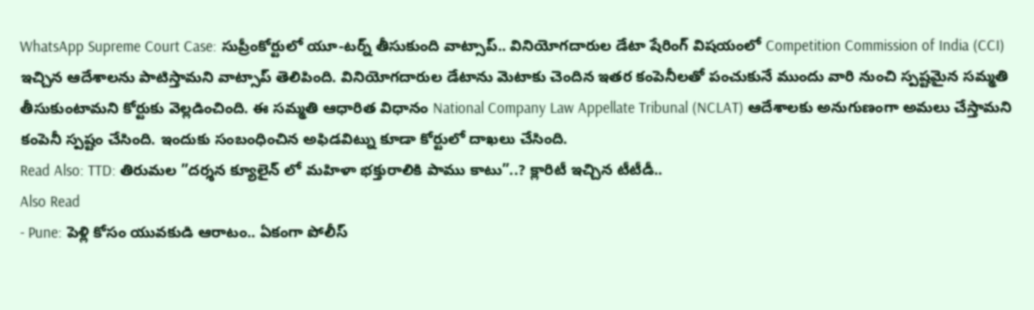WhatsApp Supreme Court Case: సుప్రీంకోర్టులో యూ-టర్న్ తీసుకుంది వాట్సాప్.. వినియోగదారుల డేటా షేరింగ్ విషయంలో Competition Commission of India (CCI) ఇచ్చిన ఆదేశాలను పాటిస్తామని వాట్సాప్ తెలిపింది. వినియోగదారుల డేటాను మెటాకు చెందిన ఇతర కంపెనీలతో పంచుకునే ముందు వారి నుంచి స్పష్టమైన సమ్మతి తీసుకుంటామని కోర్టుకు వెల్లడించింది. ఈ సమ్మతి ఆధారిత విధానం National Company Law Appellate Tribunal (NCLAT) ఆదేశాలకు అనుగుణంగా అమలు చేస్తామని కంపెనీ స్పష్టం చేసింది. ఇందుకు సంబంధించిన అఫిడవిట్ను కూడా కోర్టులో దాఖలు చేసింది.
Read Also: TTD: తిరుమల ”దర్శన క్యూలైన్ లో మహిళా భక్తురాలికి పాము కాటు”..? క్లారిటీ ఇచ్చిన టీటీడీ..
Also Read
- Pune: పెళ్లి కోసం యువకుడి ఆరాటం.. ఏకంగా పోలీస్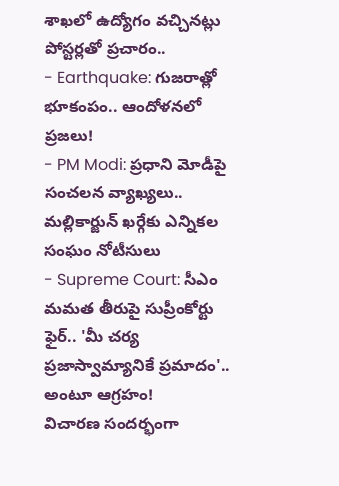శాఖలో ఉద్యోగం వచ్చినట్లు పోస్టర్లతో ప్రచారం..
- Earthquake: గుజరాత్లో భూకంపం.. ఆందోళనలో ప్రజలు!
- PM Modi: ప్రధాని మోడీపై సంచలన వ్యాఖ్యలు.. మల్లికార్జున్ ఖర్గేకు ఎన్నికల సంఘం నోటీసులు
- Supreme Court: సీఎం మమత తీరుపై సుప్రీంకోర్టు ఫైర్.. 'మీ చర్య ప్రజాస్వామ్యానికే ప్రమాదం'.. అంటూ ఆగ్రహం!
విచారణ సందర్భంగా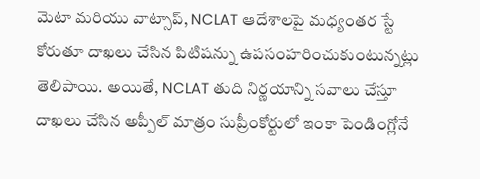మెటా మరియు వాట్సాప్, NCLAT ఆదేశాలపై మధ్యంతర స్టే కోరుతూ దాఖలు చేసిన పిటిషన్ను ఉపసంహరించుకుంటున్నట్లు తెలిపాయి. అయితే, NCLAT తుది నిర్ణయాన్ని సవాలు చేస్తూ దాఖలు చేసిన అప్పీల్ మాత్రం సుప్రీంకోర్టులో ఇంకా పెండింగ్లోనే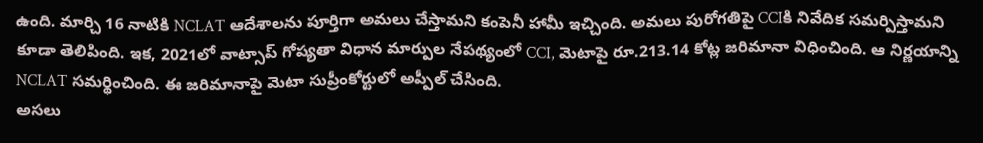ఉంది. మార్చి 16 నాటికి NCLAT ఆదేశాలను పూర్తిగా అమలు చేస్తామని కంపెనీ హామీ ఇచ్చింది. అమలు పురోగతిపై CCIకి నివేదిక సమర్పిస్తామని కూడా తెలిపింది. ఇక, 2021లో వాట్సాప్ గోప్యతా విధాన మార్పుల నేపథ్యంలో CCI, మెటాపై రూ.213.14 కోట్ల జరిమానా విధించింది. ఆ నిర్ణయాన్ని NCLAT సమర్థించింది. ఈ జరిమానాపై మెటా సుప్రీంకోర్టులో అప్పీల్ చేసింది.
అసలు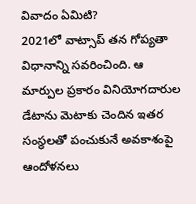వివాదం ఏమిటి?
2021లో వాట్సాప్ తన గోప్యతా విధానాన్ని సవరించింది. ఆ మార్పుల ప్రకారం వినియోగదారుల డేటాను మెటాకు చెందిన ఇతర సంస్థలతో పంచుకునే అవకాశంపై ఆందోళనలు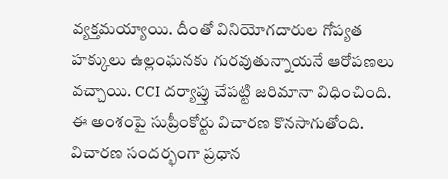వ్యక్తమయ్యాయి. దీంతో వినియోగదారుల గోప్యత హక్కులు ఉల్లంఘనకు గురవుతున్నాయనే ఆరోపణలు వచ్చాయి. CCI దర్యాప్తు చేపట్టి జరిమానా విధించింది. ఈ అంశంపై సుప్రీంకోర్టు విచారణ కొనసాగుతోంది. విచారణ సందర్భంగా ప్రధాన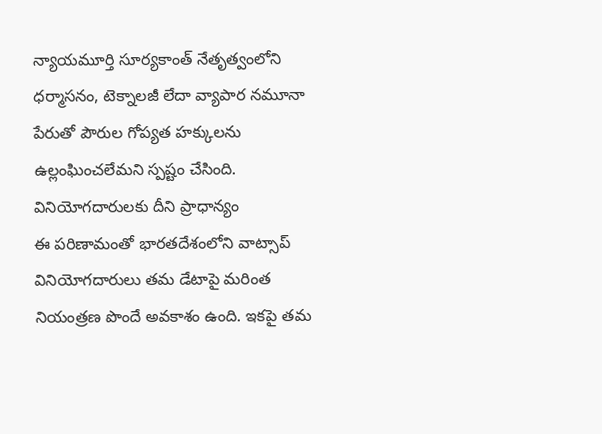న్యాయమూర్తి సూర్యకాంత్ నేతృత్వంలోని ధర్మాసనం, టెక్నాలజీ లేదా వ్యాపార నమూనా పేరుతో పౌరుల గోప్యత హక్కులను ఉల్లంఘించలేమని స్పష్టం చేసింది.
వినియోగదారులకు దీని ప్రాధాన్యం
ఈ పరిణామంతో భారతదేశంలోని వాట్సాప్ వినియోగదారులు తమ డేటాపై మరింత నియంత్రణ పొందే అవకాశం ఉంది. ఇకపై తమ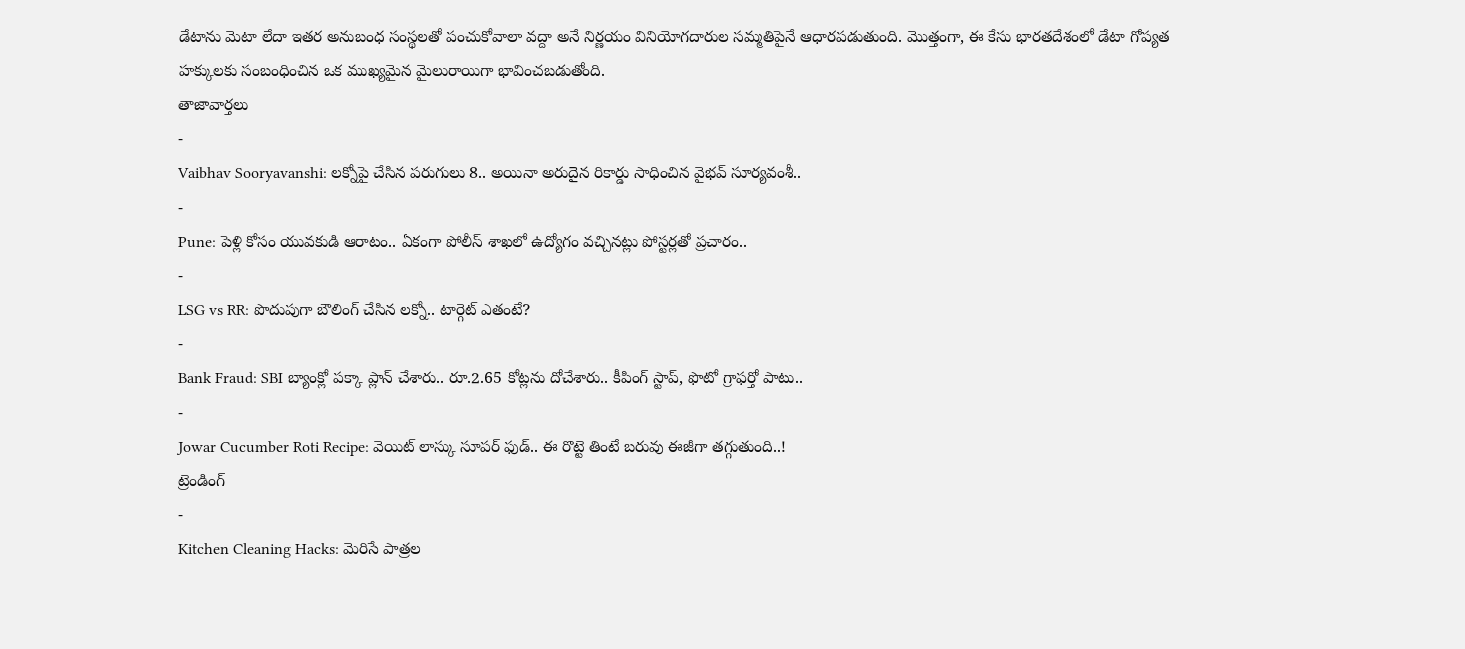డేటాను మెటా లేదా ఇతర అనుబంధ సంస్థలతో పంచుకోవాలా వద్దా అనే నిర్ణయం వినియోగదారుల సమ్మతిపైనే ఆధారపడుతుంది. మొత్తంగా, ఈ కేసు భారతదేశంలో డేటా గోప్యత హక్కులకు సంబంధించిన ఒక ముఖ్యమైన మైలురాయిగా భావించబడుతోంది.
తాజావార్తలు
-
Vaibhav Sooryavanshi: లక్నోపై చేసిన పరుగులు 8.. అయినా అరుదైన రికార్డు సాధించిన వైభవ్ సూర్యవంశీ..
-
Pune: పెళ్లి కోసం యువకుడి ఆరాటం.. ఏకంగా పోలీస్ శాఖలో ఉద్యోగం వచ్చినట్లు పోస్టర్లతో ప్రచారం..
-
LSG vs RR: పొదుపుగా బౌలింగ్ చేసిన లక్నో.. టార్గెట్ ఎతంటే?
-
Bank Fraud: SBI బ్యాంక్లో పక్కా ప్లాన్ చేశారు.. రూ.2.65 కోట్లను దోచేశారు.. కీపింగ్ స్టాప్, ఫొటో గ్రాఫర్తో పాటు..
-
Jowar Cucumber Roti Recipe: వెయిట్ లాస్కు సూపర్ ఫుడ్.. ఈ రొట్టె తింటే బరువు ఈజీగా తగ్గుతుంది..!
ట్రెండింగ్
-
Kitchen Cleaning Hacks: మెరిసే పాత్రల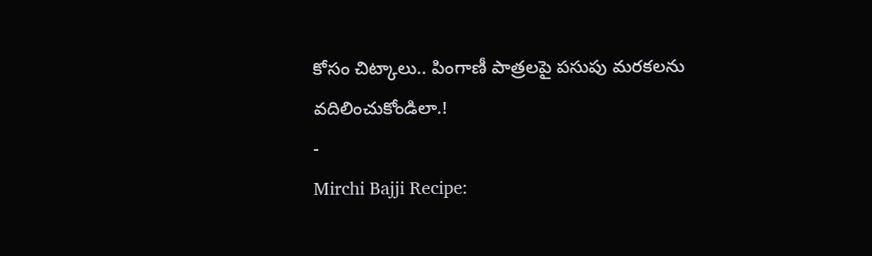కోసం చిట్కాలు.. పింగాణీ పాత్రలపై పసుపు మరకలను వదిలించుకోండిలా.!
-
Mirchi Bajji Recipe: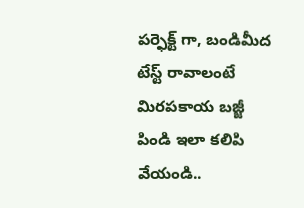పర్ఫెక్ట్ గా, బండిమీద టేస్ట్ రావాలంటే మిరపకాయ బజ్జీ పిండి ఇలా కలిపి వేయండి..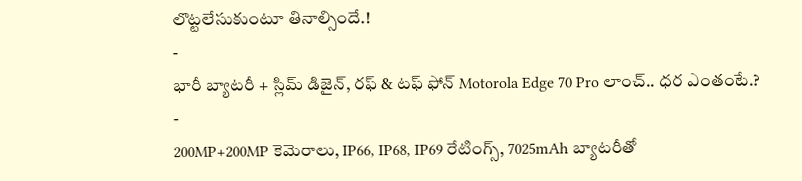లొట్టలేసుకుంటూ తినాల్సిందే.!
-
భారీ బ్యాటరీ + స్లిమ్ డిజైన్, రఫ్ & టఫ్ ఫోన్ Motorola Edge 70 Pro లాంచ్.. ధర ఎంతంటే.?
-
200MP+200MP కెమెరాలు, IP66, IP68, IP69 రేటింగ్స్, 7025mAh బ్యాటరీతో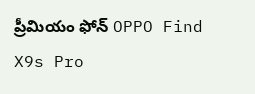ప్రీమియం ఫోన్ OPPO Find X9s Pro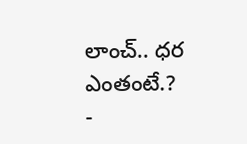లాంచ్.. ధర ఎంతంటే.?
-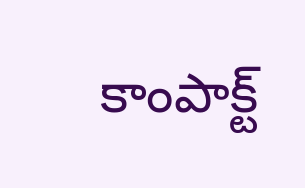కాంపాక్ట్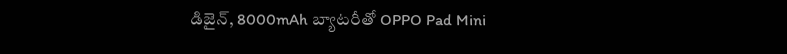డిజైన్, 8000mAh బ్యాటరీతో OPPO Pad Mini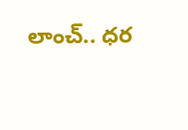లాంచ్.. ధర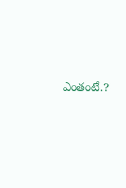ఎంతంటే.?